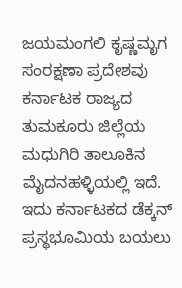ಜಯಮಂಗಲಿ ಕೃಷ್ಣಮೃಗ ಸಂರಕ್ಷಣಾ ಪ್ರದೇಶವು ಕರ್ನಾಟಕ ರಾಜ್ಯದ ತುಮಕೂರು ಜಿಲ್ಲೆಯ ಮಧುಗಿರಿ ತಾಲೂಕಿನ ಮೈದನಹಳ್ಳಿಯಲ್ಲಿ ಇದೆ. ಇದು ಕರ್ನಾಟಕದ ಡೆಕ್ಕನ್ ಪ್ರಸ್ಥಭೂಮಿಯ ಬಯಲು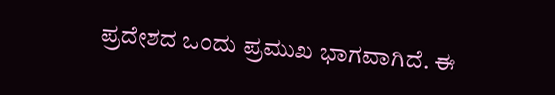ಪ್ರದೇಶದ ಒಂದು ಪ್ರಮುಖ ಭಾಗವಾಗಿದೆ. ಈ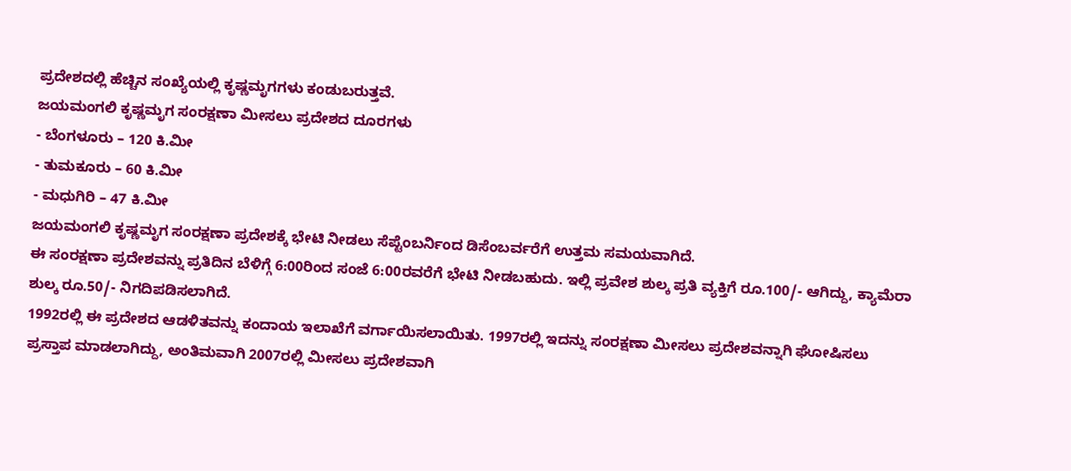ಪ್ರದೇಶದಲ್ಲಿ ಹೆಚ್ಚಿನ ಸಂಖ್ಯೆಯಲ್ಲಿ ಕೃಷ್ಣಮೃಗಗಳು ಕಂಡುಬರುತ್ತವೆ.
ಜಯಮಂಗಲಿ ಕೃಷ್ಣಮೃಗ ಸಂರಕ್ಷಣಾ ಮೀಸಲು ಪ್ರದೇಶದ ದೂರಗಳು
- ಬೆಂಗಳೂರು – 120 ಕಿ.ಮೀ
- ತುಮಕೂರು – 60 ಕಿ.ಮೀ
- ಮಧುಗಿರಿ – 47 ಕಿ.ಮೀ
ಜಯಮಂಗಲಿ ಕೃಷ್ಣಮೃಗ ಸಂರಕ್ಷಣಾ ಪ್ರದೇಶಕ್ಕೆ ಭೇಟಿ ನೀಡಲು ಸೆಪ್ಟೆಂಬರ್ನಿಂದ ಡಿಸೆಂಬರ್ವರೆಗೆ ಉತ್ತಮ ಸಮಯವಾಗಿದೆ.
ಈ ಸಂರಕ್ಷಣಾ ಪ್ರದೇಶವನ್ನು ಪ್ರತಿದಿನ ಬೆಳಿಗ್ಗೆ 6:00ರಿಂದ ಸಂಜೆ 6:00ರವರೆಗೆ ಭೇಟಿ ನೀಡಬಹುದು. ಇಲ್ಲಿ ಪ್ರವೇಶ ಶುಲ್ಕ ಪ್ರತಿ ವ್ಯಕ್ತಿಗೆ ರೂ.100/- ಆಗಿದ್ದು, ಕ್ಯಾಮೆರಾ ಶುಲ್ಕ ರೂ.50/- ನಿಗದಿಪಡಿಸಲಾಗಿದೆ.
1992ರಲ್ಲಿ ಈ ಪ್ರದೇಶದ ಆಡಳಿತವನ್ನು ಕಂದಾಯ ಇಲಾಖೆಗೆ ವರ್ಗಾಯಿಸಲಾಯಿತು. 1997ರಲ್ಲಿ ಇದನ್ನು ಸಂರಕ್ಷಣಾ ಮೀಸಲು ಪ್ರದೇಶವನ್ನಾಗಿ ಘೋಷಿಸಲು ಪ್ರಸ್ತಾಪ ಮಾಡಲಾಗಿದ್ದು, ಅಂತಿಮವಾಗಿ 2007ರಲ್ಲಿ ಮೀಸಲು ಪ್ರದೇಶವಾಗಿ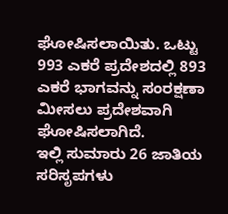ಘೋಷಿಸಲಾಯಿತು. ಒಟ್ಟು 993 ಎಕರೆ ಪ್ರದೇಶದಲ್ಲಿ 893 ಎಕರೆ ಭಾಗವನ್ನು ಸಂರಕ್ಷಣಾ ಮೀಸಲು ಪ್ರದೇಶವಾಗಿ ಘೋಷಿಸಲಾಗಿದೆ.
ಇಲ್ಲಿ ಸುಮಾರು 26 ಜಾತಿಯ ಸರಿಸೃಪಗಳು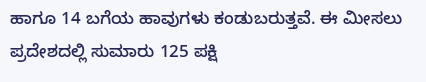ಹಾಗೂ 14 ಬಗೆಯ ಹಾವುಗಳು ಕಂಡುಬರುತ್ತವೆ. ಈ ಮೀಸಲು ಪ್ರದೇಶದಲ್ಲಿ ಸುಮಾರು 125 ಪಕ್ಷಿ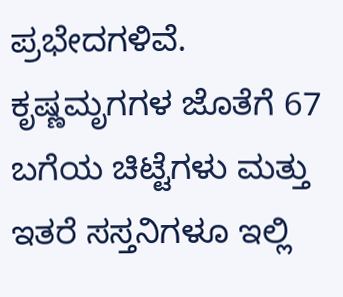ಪ್ರಭೇದಗಳಿವೆ. ಕೃಷ್ಣಮೃಗಗಳ ಜೊತೆಗೆ 67 ಬಗೆಯ ಚಿಟ್ಟೆಗಳು ಮತ್ತು ಇತರೆ ಸಸ್ತನಿಗಳೂ ಇಲ್ಲಿ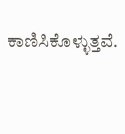ಕಾಣಿಸಿಕೊಳ್ಳುತ್ತವೆ.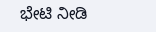ಭೇಟಿ ನೀಡಿ